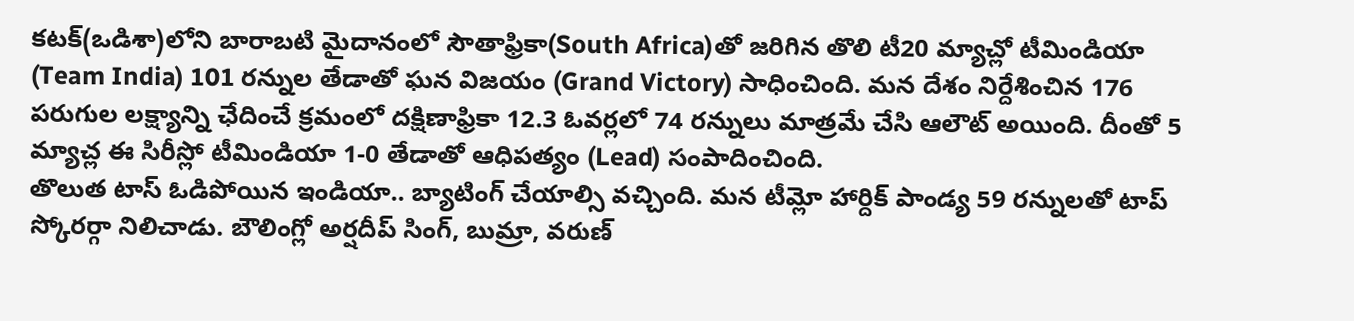కటక్(ఒడిశా)లోని బారాబటి మైదానంలో సౌతాఫ్రికా(South Africa)తో జరిగిన తొలి టీ20 మ్యాచ్లో టీమిండియా (Team India) 101 రన్నుల తేడాతో ఘన విజయం (Grand Victory) సాధించింది. మన దేశం నిర్దేశించిన 176 పరుగుల లక్ష్యాన్ని ఛేదించే క్రమంలో దక్షిణాఫ్రికా 12.3 ఓవర్లలో 74 రన్నులు మాత్రమే చేసి ఆలౌట్ అయింది. దీంతో 5 మ్యాచ్ల ఈ సిరీస్లో టీమిండియా 1-0 తేడాతో ఆధిపత్యం (Lead) సంపాదించింది.
తొలుత టాస్ ఓడిపోయిన ఇండియా.. బ్యాటింగ్ చేయాల్సి వచ్చింది. మన టీమ్లో హార్దిక్ పాండ్య 59 రన్నులతో టాప్ స్కోరర్గా నిలిచాడు. బౌలింగ్లో అర్షదీప్ సింగ్, బుమ్రా, వరుణ్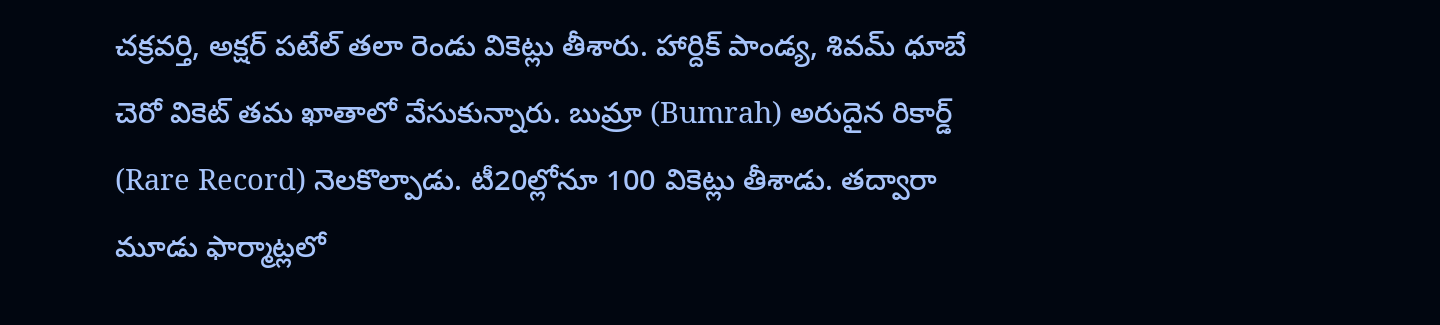చక్రవర్తి, అక్షర్ పటేల్ తలా రెండు వికెట్లు తీశారు. హార్దిక్ పాండ్య, శివమ్ ధూబే చెరో వికెట్ తమ ఖాతాలో వేసుకున్నారు. బుమ్రా (Bumrah) అరుదైన రికార్డ్ (Rare Record) నెలకొల్పాడు. టీ20ల్లోనూ 100 వికెట్లు తీశాడు. తద్వారా మూడు ఫార్మాట్లలో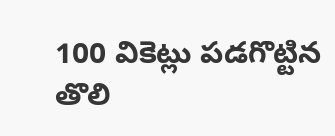100 వికెట్లు పడగొట్టిన తొలి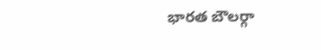భారత బౌలర్గా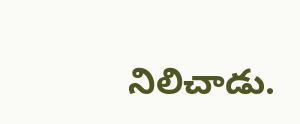నిలిచాడు.